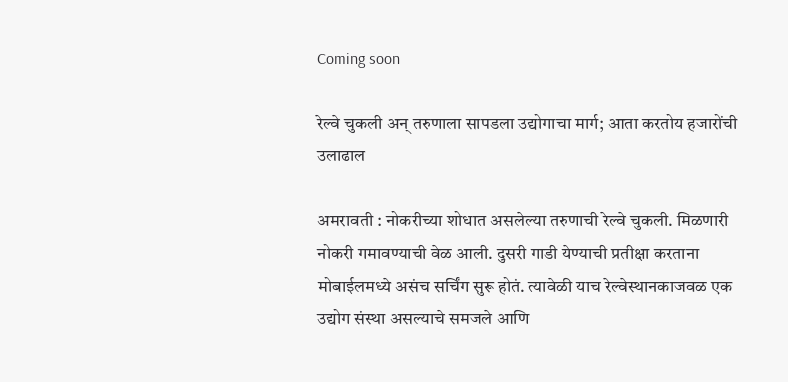Coming soon

रेल्वे चुकली अन् तरुणाला सापडला उद्योगाचा मार्ग; आता करतोय हजारोंची उलाढाल

अमरावती : नोकरीच्या शोधात असलेल्या तरुणाची रेल्वे चुकली. मिळणारी नोकरी गमावण्याची वेळ आली. दुसरी गाडी येण्याची प्रतीक्षा करताना मोबाईलमध्ये असंच सर्चिंग सुरू होतं. त्यावेळी याच रेल्वेस्थानकाजवळ एक उद्योग संस्था असल्याचे समजले आणि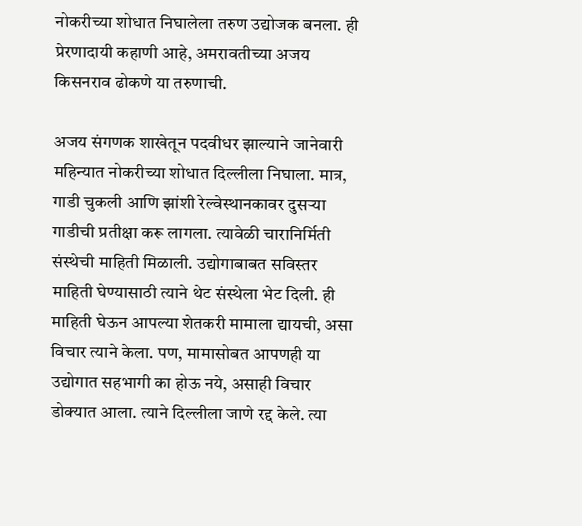नोकरीच्या शोधात निघालेला तरुण उद्योजक बनला. ही प्रेरणादायी कहाणी आहे, अमरावतीच्या अजय किसनराव ढोकणे या तरुणाची.

अजय संगणक शाखेतून पदवीधर झाल्याने जानेवारी महिन्यात नोकरीच्या शोधात दिल्लीला निघाला. मात्र, गाडी चुकली आणि झांशी रेल्वेस्थानकावर दुसऱ्या गाडीची प्रतीक्षा करू लागला. त्यावेळी चारानिर्मिती संस्थेची माहिती मिळाली. उद्योगाबाबत सविस्तर माहिती घेण्यासाठी त्याने थेट संस्थेला भेट दिली. ही माहिती घेऊन आपल्या शेतकरी मामाला द्यायची, असा विचार त्याने केला. पण, मामासोबत आपणही या उद्योगात सहभागी का होऊ नये, असाही विचार डोक्यात आला. त्याने दिल्लीला जाणे रद्द केले. त्या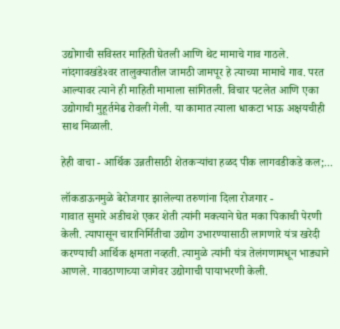उद्योगाची सविस्तर माहिती घेतली आणि थेट मामाचे गाव गाठले. नांदगावखंडेश्‍वर तालुक्‍यातील जामठी जामपूर हे त्याच्या मामाचे गाव. परत आल्यावर त्याने ही माहिती मामाला सांगितली. विचार पटलेत आणि एका उद्योगाची मुहूर्तमेढ रोवली गेली. या कामात त्याला धाकटा भाऊ अक्षयचीही साथ मिळाली.

हेही वाचा - आर्थिक उन्नतीसाठी शेतकऱ्यांचा हळद पीक लागवडीकडे कल;...

लॉकडाऊनमुळे बेरोजगार झालेल्या तरुणांना दिला रोजगार -
गावात सुमारे अडीचशे एकर शेती त्यांनी मक्‍त्याने घेत मका पिकाची पेरणी केली. त्यापासून चारानिर्मितीचा उद्योग उभारण्यासाठी लागणारे यंत्र खरेदी करण्याची आर्थिक क्षमता नव्हती. त्यामुळे त्यांनी यंत्र तेलंगणामधून भाड्याने आणले. गावठाणाच्या जागेवर उद्योगाची पायाभरणी केली.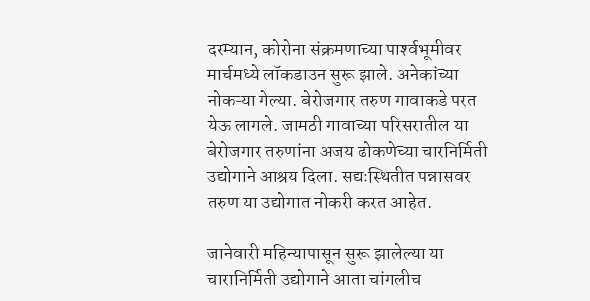दरम्यान, कोरोना संक्रमणाच्या पार्श्‍वभूमीवर मार्चमध्ये लॉकडाउन सुरू झाले. अनेकांच्या नोकऱ्या गेल्या. बेरोजगार तरुण गावाकडे परत येऊ लागले. जामठी गावाच्या परिसरातील या बेरोजगार तरुणांना अजय ढोकणेच्या चारनिर्मिती उद्योगाने आश्रय दिला. सद्यःस्थितीत पन्नासवर तरुण या उद्योगात नोकरी करत आहेत.

जानेवारी महिन्यापासून सुरू झालेल्या या चारानिर्मिती उद्योगाने आता चांगलीच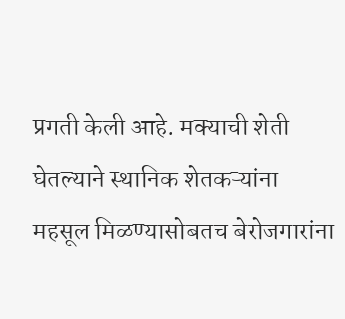प्रगती केली आहे. मक्याची शेती घेतल्याने स्थानिक शेतकऱ्यांना महसूल मिळण्यासोबतच बेरोजगारांना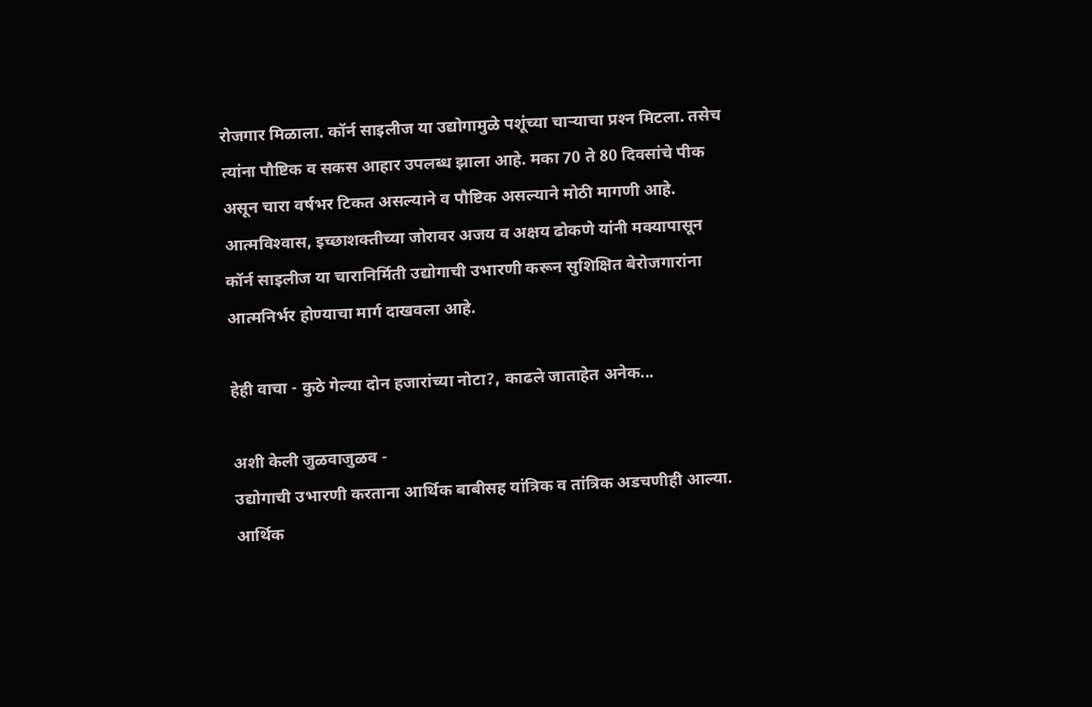रोजगार मिळाला. कॉर्न साइलीज या उद्योगामुळे पशूंच्या चाऱ्याचा प्रश्‍न मिटला. तसेच त्यांना पौष्टिक व सकस आहार उपलब्ध झाला आहे. मका 70 ते 80 दिवसांचे पीक असून चारा वर्षभर टिकत असल्याने व पौष्टिक असल्याने मोठी मागणी आहे. आत्मविश्‍वास, इच्छाशक्तीच्या जोरावर अजय व अक्षय ढोकणे यांनी मक्‍यापासून कॉर्न साइलीज या चारानिर्मिती उद्योगाची उभारणी करून सुशिक्षित बेरोजगारांना आत्मनिर्भर होण्याचा मार्ग दाखवला आहे.

हेही वाचा - कुठे गेल्या दोन हजारांच्या नोटा?, काढले जाताहेत अनेक...

अशी केली जुळवाजुळव -
उद्योगाची उभारणी करताना आर्थिक बाबीसह यांत्रिक व तांत्रिक अडचणीही आल्या. आर्थिक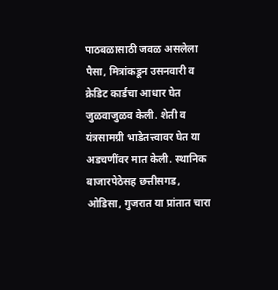पाठबळासाठी जवळ असलेला पैसा, मित्रांकडून उसनवारी व क्रेडिट कार्डचा आधार घेत जुळवाजुळव केली. शेती व यंत्रसामग्री भाडेतत्त्वावर घेत या अडचणींवर मात केली. स्थानिक बाजारपेठेसह छत्तीसगड, ओडिसा, गुजरात या प्रांतात चारा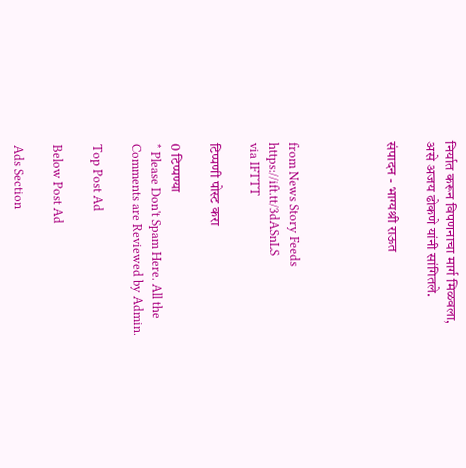निर्यात करून विपणनाचा मार्ग मिळवला, असे अजय ढोकणे यांनी सांगितले.

संपादन - भाग्यश्री राऊत




from News Story Feeds https://ift.tt/3dASnLS
via IFTTT

टिप्पणी पोस्ट करा

0 टिप्पण्या
* Please Don't Spam Here. All the Comments are Reviewed by Admin.

Top Post Ad

Below Post Ad

Ads Section